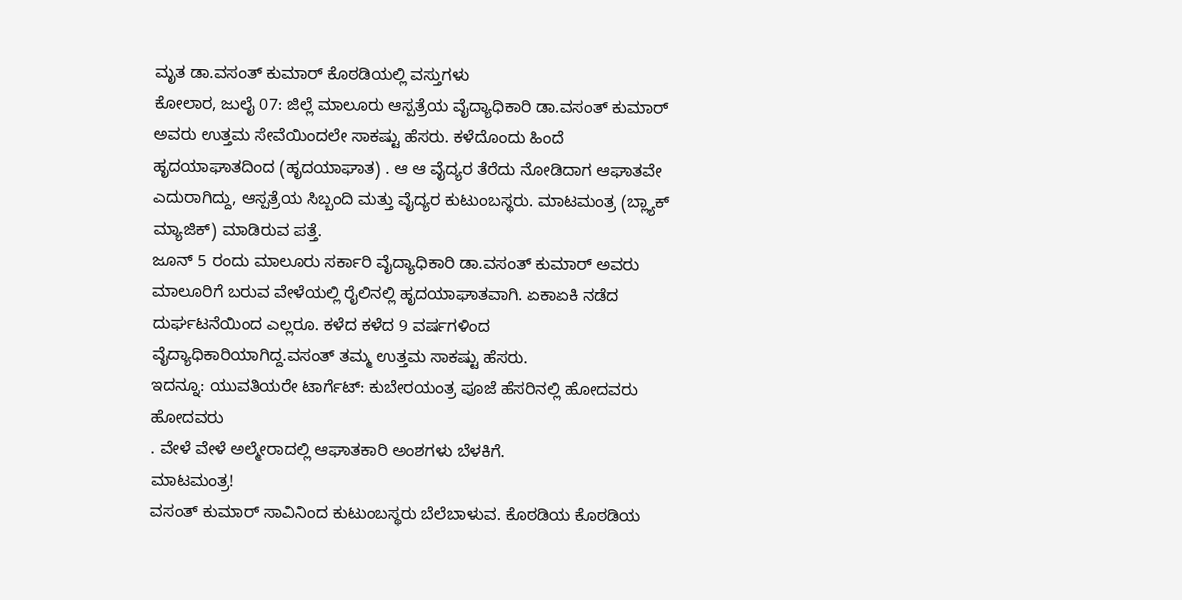ಮೃತ ಡಾ.ವಸಂತ್ ಕುಮಾರ್ ಕೊಠಡಿಯಲ್ಲಿ ವಸ್ತುಗಳು
ಕೋಲಾರ, ಜುಲೈ 07: ಜಿಲ್ಲೆ ಮಾಲೂರು ಆಸ್ಪತ್ರೆಯ ವೈದ್ಯಾಧಿಕಾರಿ ಡಾ.ವಸಂತ್ ಕುಮಾರ್ ಅವರು ಉತ್ತಮ ಸೇವೆಯಿಂದಲೇ ಸಾಕಷ್ಟು ಹೆಸರು. ಕಳೆದೊಂದು ಹಿಂದೆ ಹೃದಯಾಘಾತದಿಂದ (ಹೃದಯಾಘಾತ) . ಆ ಆ ವೈದ್ಯರ ತೆರೆದು ನೋಡಿದಾಗ ಆಘಾತವೇ ಎದುರಾಗಿದ್ದು, ಆಸ್ಪತ್ರೆಯ ಸಿಬ್ಬಂದಿ ಮತ್ತು ವೈದ್ಯರ ಕುಟುಂಬಸ್ಥರು. ಮಾಟಮಂತ್ರ (ಬ್ಲ್ಯಾಕ್ ಮ್ಯಾಜಿಕ್) ಮಾಡಿರುವ ಪತ್ತೆ.
ಜೂನ್ 5 ರಂದು ಮಾಲೂರು ಸರ್ಕಾರಿ ವೈದ್ಯಾಧಿಕಾರಿ ಡಾ.ವಸಂತ್ ಕುಮಾರ್ ಅವರು ಮಾಲೂರಿಗೆ ಬರುವ ವೇಳೆಯಲ್ಲಿ ರೈಲಿನಲ್ಲಿ ಹೃದಯಾಘಾತವಾಗಿ. ಏಕಾಏಕಿ ನಡೆದ ದುರ್ಘಟನೆಯಿಂದ ಎಲ್ಲರೂ. ಕಳೆದ ಕಳೆದ 9 ವರ್ಷಗಳಿಂದ ವೈದ್ಯಾಧಿಕಾರಿಯಾಗಿದ್ದ.ವಸಂತ್ ತಮ್ಮ ಉತ್ತಮ ಸಾಕಷ್ಟು ಹೆಸರು.
ಇದನ್ನೂ: ಯುವತಿಯರೇ ಟಾರ್ಗೆಟ್: ಕುಬೇರಯಂತ್ರ ಪೂಜೆ ಹೆಸರಿನಲ್ಲಿ ಹೋದವರು ಹೋದವರು
. ವೇಳೆ ವೇಳೆ ಅಲ್ಮೇರಾದಲ್ಲಿ ಆಘಾತಕಾರಿ ಅಂಶಗಳು ಬೆಳಕಿಗೆ.
ಮಾಟಮಂತ್ರ!
ವಸಂತ್ ಕುಮಾರ್ ಸಾವಿನಿಂದ ಕುಟುಂಬಸ್ಥರು ಬೆಲೆಬಾಳುವ. ಕೊಠಡಿಯ ಕೊಠಡಿಯ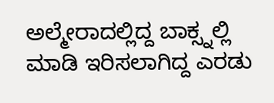ಅಲ್ಮೇರಾದಲ್ಲಿದ್ದ ಬಾಕ್ಸ್ನಲ್ಲಿ ಮಾಡಿ ಇರಿಸಲಾಗಿದ್ದ ಎರಡು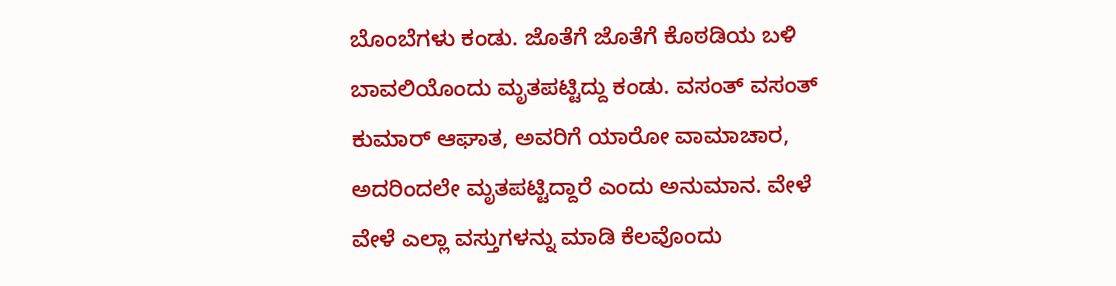ಬೊಂಬೆಗಳು ಕಂಡು. ಜೊತೆಗೆ ಜೊತೆಗೆ ಕೊಠಡಿಯ ಬಳಿ ಬಾವಲಿಯೊಂದು ಮೃತಪಟ್ಟಿದ್ದು ಕಂಡು. ವಸಂತ್ ವಸಂತ್ ಕುಮಾರ್ ಆಘಾತ, ಅವರಿಗೆ ಯಾರೋ ವಾಮಾಚಾರ, ಅದರಿಂದಲೇ ಮೃತಪಟ್ಟಿದ್ದಾರೆ ಎಂದು ಅನುಮಾನ. ವೇಳೆ ವೇಳೆ ಎಲ್ಲಾ ವಸ್ತುಗಳನ್ನು ಮಾಡಿ ಕೆಲವೊಂದು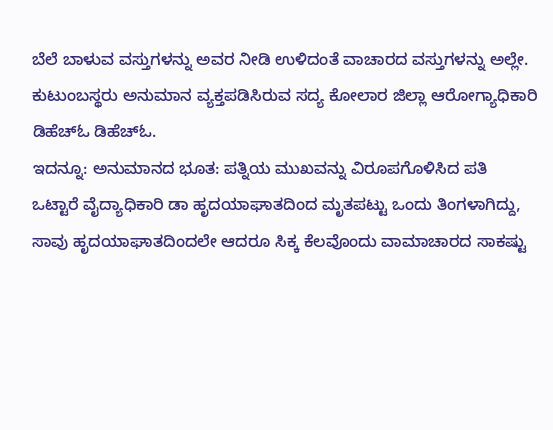ಬೆಲೆ ಬಾಳುವ ವಸ್ತುಗಳನ್ನು ಅವರ ನೀಡಿ ಉಳಿದಂತೆ ವಾಚಾರದ ವಸ್ತುಗಳನ್ನು ಅಲ್ಲೇ.
ಕುಟುಂಬಸ್ಥರು ಅನುಮಾನ ವ್ಯಕ್ತಪಡಿಸಿರುವ ಸದ್ಯ ಕೋಲಾರ ಜಿಲ್ಲಾ ಆರೋಗ್ಯಾಧಿಕಾರಿ ಡಿಹೆಚ್ಓ ಡಿಹೆಚ್ಓ.
ಇದನ್ನೂ: ಅನುಮಾನದ ಭೂತ: ಪತ್ನಿಯ ಮುಖವನ್ನು ವಿರೂಪಗೊಳಿಸಿದ ಪತಿ
ಒಟ್ಟಾರೆ ವೈದ್ಯಾಧಿಕಾರಿ ಡಾ ಹೃದಯಾಘಾತದಿಂದ ಮೃತಪಟ್ಟು ಒಂದು ತಿಂಗಳಾಗಿದ್ದು, ಸಾವು ಹೃದಯಾಘಾತದಿಂದಲೇ ಆದರೂ ಸಿಕ್ಕ ಕೆಲವೊಂದು ವಾಮಾಚಾರದ ಸಾಕಷ್ಟು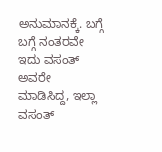ಅನುಮಾನಕ್ಕೆ. ಬಗ್ಗೆ ಬಗ್ಗೆ ನಂತರವೇ ಇದು ವಸಂತ್ ಅವರೇ ಮಾಡಿಸಿದ್ದ, ಇಲ್ಲಾ ವಸಂತ್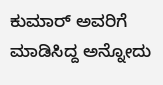ಕುಮಾರ್ ಅವರಿಗೆ ಮಾಡಿಸಿದ್ದ ಅನ್ನೋದು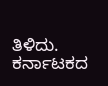ತಿಳಿದು.
ಕರ್ನಾಟಕದ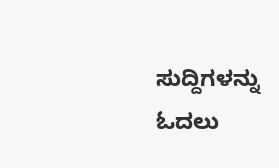ಸುದ್ದಿಗಳನ್ನು ಓದಲು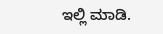ಇಲ್ಲಿ ಮಾಡಿ.